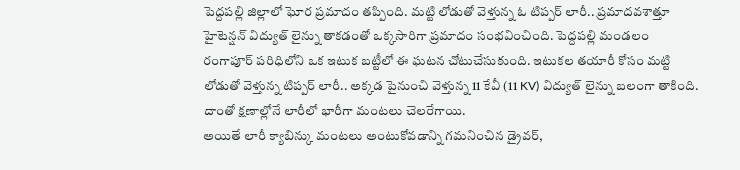పెద్దపల్లి జిల్లాలో ఘోర ప్రమాదం తప్పింది. మట్టి లోడుతో వెళ్తున్న ఓ టిప్పర్ లారీ.. ప్రమాదవశాత్తూ హైటెన్షన్ విద్యుత్ లైన్ను తాకడంతో ఒక్కసారిగా ప్రమాదం సంభవించింది. పెద్దపల్లి మండలం రంగాపూర్ పరిధిలోని ఒక ఇటుక బట్టీలో ఈ ఘటన చోటుచేసుకుంది. ఇటుకల తయారీ కోసం మట్టి లోడుతో వెళ్తున్న టిప్పర్ లారీ.. అక్కడ పైనుంచి వెళ్తున్న 11 కేవీ (11 KV) విద్యుత్ లైన్ను బలంగా తాకింది. దాంతో క్షణాల్లోనే లారీలో భారీగా మంటలు చెలరేగాయి.
అయితే లారీ క్యాబిన్కు మంటలు అంటుకోవడాన్ని గమనించిన డ్రైవర్,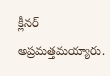క్లీనర్ అప్రమత్తమయ్యారు.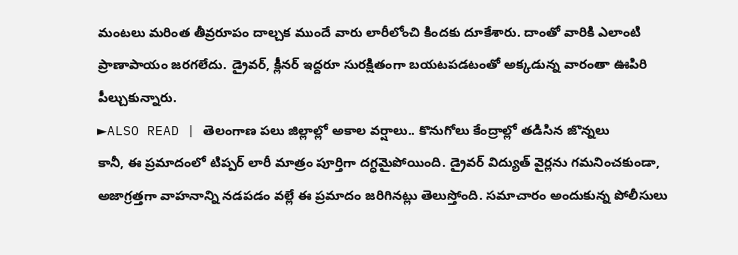మంటలు మరింత తీవ్రరూపం దాల్చక ముందే వారు లారీలోంచి కిందకు దూకేశారు. దాంతో వారికి ఎలాంటి ప్రాణాపాయం జరగలేదు. డ్రైవర్, క్లీనర్ ఇద్దరూ సురక్షితంగా బయటపడటంతో అక్కడున్న వారంతా ఊపిరి పీల్చుకున్నారు.
►ALSO READ | తెలంగాణ పలు జిల్లాల్లో అకాల వర్షాలు.. కొనుగోలు కేంద్రాల్లో తడిసిన జొన్నలు
కానీ, ఈ ప్రమాదంలో టిప్పర్ లారీ మాత్రం పూర్తిగా దగ్ధమైపోయింది. డ్రైవర్ విద్యుత్ వైర్లను గమనించకుండా, అజాగ్రత్తగా వాహనాన్ని నడపడం వల్లే ఈ ప్రమాదం జరిగినట్లు తెలుస్తోంది. సమాచారం అందుకున్న పోలీసులు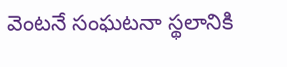వెంటనే సంఘటనా స్థలానికి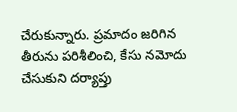చేరుకున్నారు. ప్రమాదం జరిగిన తీరును పరిశీలించి, కేసు నమోదు చేసుకుని దర్యాప్తు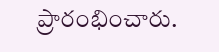ప్రారంభించారు.